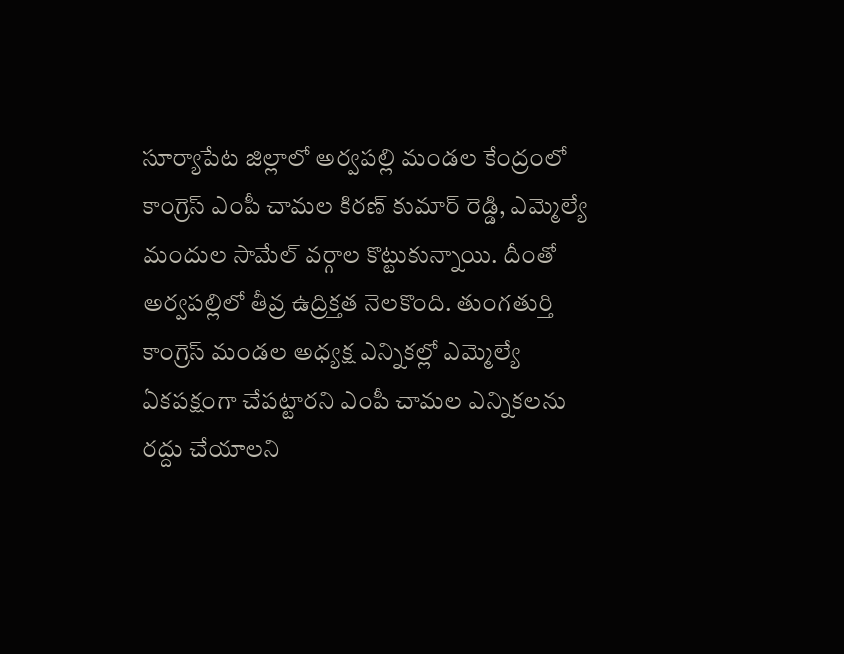సూర్యాపేట జిల్లాలో అర్వపల్లి మండల కేంద్రంలో కాంగ్రెస్ ఎంపీ చామల కిరణ్ కుమార్ రెడ్డి, ఎమ్మెల్యే మందుల సామేల్ వర్గాల కొట్టుకున్నాయి. దీంతో అర్వపల్లిలో తీవ్ర ఉద్రిక్తత నెలకొంది. తుంగతుర్తి కాంగ్రెస్ మండల అధ్యక్ష ఎన్నికల్లో ఎమ్మెల్యే ఏకపక్షంగా చేపట్టారని ఎంపీ చామల ఎన్నికలను రద్దు చేయాలని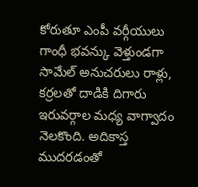కోరుతూ ఎంపీ వర్గీయులు గాంధీ భవన్కు వెళ్తుండగా సామేల్ అనుచరులు రాళ్లు, కర్రలతో దాడికి దిగారు ఇరువర్గాల మధ్య వాగ్వాదం నెలకొంది. అదికాస్త ముదరడంతో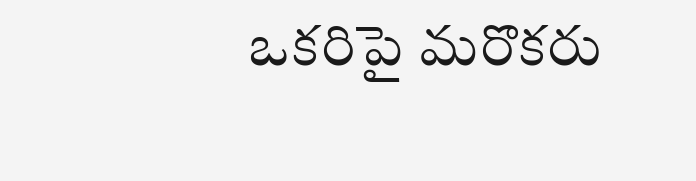ఒకరిపై మరొకరు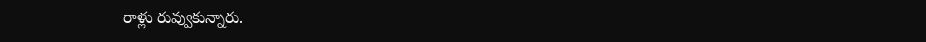రాళ్లు రువ్వుకున్నారు.